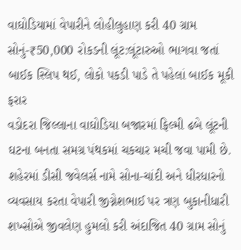વાઘોડિયામાં વેપારીને લોહીલુહાણ કરી 40 ગ્રામ સોનું-₹50,000 રોકડની લૂંટ:લૂંટારુઓ ભાગવા જતાં બાઈક સ્લિપ થઈ, લોકો પકડી પાડે તે પહેલાં બાઈક મૂકી ફરાર
વડોદરા જિલ્લાના વાઘોડિયા બજારમાં ફિલ્મી ઢબે લૂંટની ઘટના બનતા સમગ્ર પંથકમાં ચકચાર મચી જવા પામી છે. શહેરમાં ડીસી જવેલર્સ નામે સોના-ચાંદી અને ધીરધારનો વ્યવસાય કરતા વેપારી જીગ્નેશભાઈ પર ત્રણ બુકાનીધારી શખ્સોએ જીવલેણ હુમલો કરી અંદાજિત 40 ગ્રામ સોનું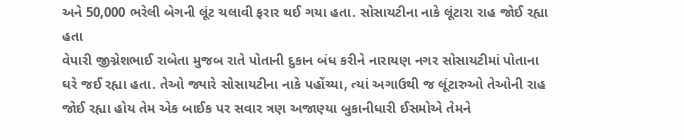અને 50,000 ભરેલી બેગની લૂંટ ચલાવી ફરાર થઈ ગયા હતા. સોસાયટીના નાકે લૂંટારા રાહ જોઈ રહ્યા હતા
વેપારી જીગ્નેશભાઈ રાબેતા મુજબ રાતે પોતાની દુકાન બંધ કરીને નારાયણ નગર સોસાયટીમાં પોતાના ઘરે જઈ રહ્યા હતા. તેઓ જ્યારે સોસાયટીના નાકે પહોંચ્યા, ત્યાં અગાઉથી જ લૂંટારુઓ તેઓની રાહ જોઈ રહ્યા હોય તેમ એક બાઈક પર સવાર ત્રણ અજાણ્યા બુકાનીધારી ઈસમોએ તેમને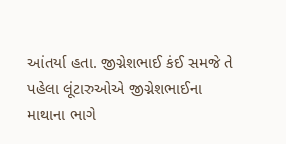આંતર્યા હતા. જીગ્નેશભાઈ કંઈ સમજે તે પહેલા લૂંટારુઓએ જીગ્નેશભાઈના માથાના ભાગે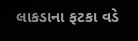લાકડાના ફટકા વડે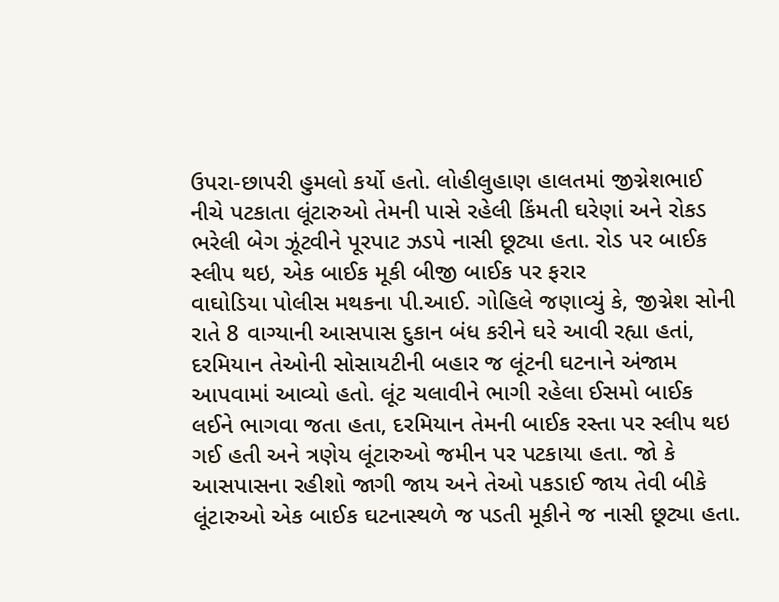ઉપરા-છાપરી હુમલો કર્યો હતો. લોહીલુહાણ હાલતમાં જીગ્નેશભાઈ નીચે પટકાતા લૂંટારુઓ તેમની પાસે રહેલી કિંમતી ઘરેણાં અને રોકડ ભરેલી બેગ ઝૂંટવીને પૂરપાટ ઝડપે નાસી છૂટ્યા હતા. રોડ પર બાઈક સ્લીપ થઇ, એક બાઈક મૂકી બીજી બાઈક પર ફરાર
વાઘોડિયા પોલીસ મથકના પી.આઈ. ગોહિલે જણાવ્યું કે, જીગ્નેશ સોની રાતે 8 વાગ્યાની આસપાસ દુકાન બંધ કરીને ઘરે આવી રહ્યા હતાં, દરમિયાન તેઓની સોસાયટીની બહાર જ લૂંટની ઘટનાને અંજામ આપવામાં આવ્યો હતો. લૂંટ ચલાવીને ભાગી રહેલા ઈસમો બાઈક લઈને ભાગવા જતા હતા, દરમિયાન તેમની બાઈક રસ્તા પર સ્લીપ થઇ ગઈ હતી અને ત્રણેય લૂંટારુઓ જમીન પર પટકાયા હતા. જો કે આસપાસના રહીશો જાગી જાય અને તેઓ પકડાઈ જાય તેવી બીકે લૂંટારુઓ એક બાઈક ઘટનાસ્થળે જ પડતી મૂકીને જ નાસી છૂટ્યા હતા.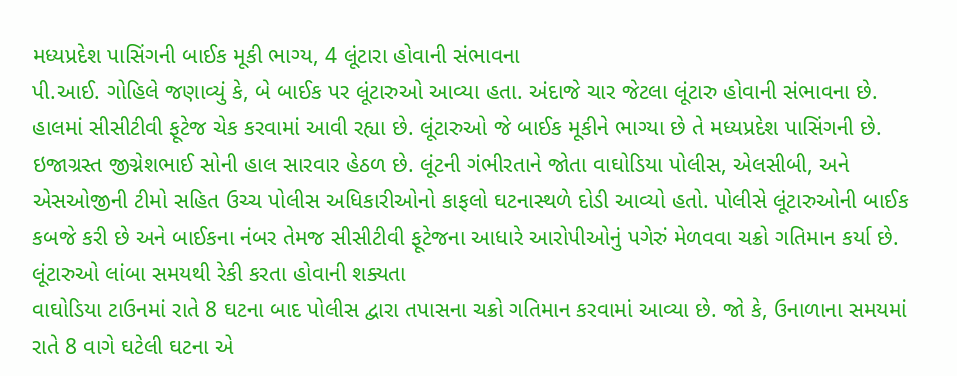મધ્યપ્રદેશ પાસિંગની બાઈક મૂકી ભાગ્ય, 4 લૂંટારા હોવાની સંભાવના
પી.આઈ. ગોહિલે જણાવ્યું કે, બે બાઈક પર લૂંટારુઓ આવ્યા હતા. અંદાજે ચાર જેટલા લૂંટારુ હોવાની સંભાવના છે. હાલમાં સીસીટીવી ફૂટેજ ચેક કરવામાં આવી રહ્યા છે. લૂંટારુઓ જે બાઈક મૂકીને ભાગ્યા છે તે મધ્યપ્રદેશ પાસિંગની છે. ઇજાગ્રસ્ત જીગ્નેશભાઈ સોની હાલ સારવાર હેઠળ છે. લૂંટની ગંભીરતાને જોતા વાઘોડિયા પોલીસ, એલસીબી, અને એસઓજીની ટીમો સહિત ઉચ્ચ પોલીસ અધિકારીઓનો કાફલો ઘટનાસ્થળે દોડી આવ્યો હતો. પોલીસે લૂંટારુઓની બાઈક કબજે કરી છે અને બાઈકના નંબર તેમજ સીસીટીવી ફૂટેજના આધારે આરોપીઓનું પગેરું મેળવવા ચક્રો ગતિમાન કર્યા છે. લૂંટારુઓ લાંબા સમયથી રેકી કરતા હોવાની શક્યતા
વાઘોડિયા ટાઉનમાં રાતે 8 ઘટના બાદ પોલીસ દ્વારા તપાસના ચક્રો ગતિમાન કરવામાં આવ્યા છે. જો કે, ઉનાળાના સમયમાં રાતે 8 વાગે ઘટેલી ઘટના એ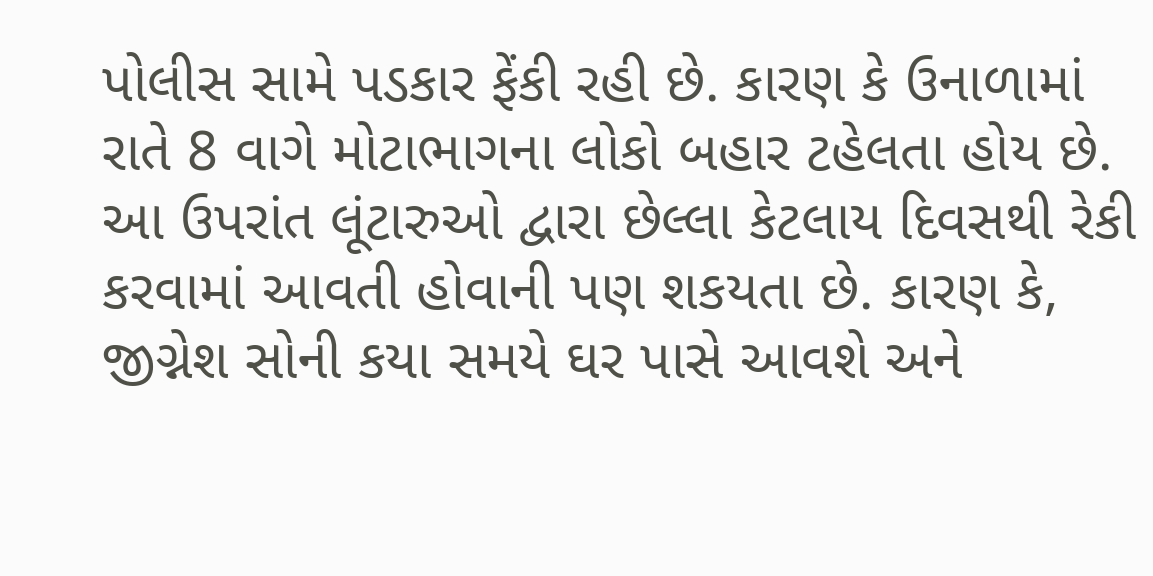પોલીસ સામે પડકાર ફેંકી રહી છે. કારણ કે ઉનાળામાં રાતે 8 વાગે મોટાભાગના લોકો બહાર ટહેલતા હોય છે. આ ઉપરાંત લૂંટારુઓ દ્વારા છેલ્લા કેટલાય દિવસથી રેકી કરવામાં આવતી હોવાની પણ શકયતા છે. કારણ કે, જીગ્નેશ સોની કયા સમયે ઘર પાસે આવશે અને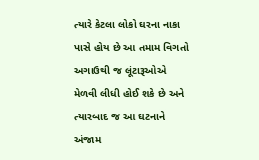ત્યારે કેટલા લોકો ઘરના નાકા પાસે હોય છે આ તમામ વિગતો અગાઉથી જ લૂંટારૂઓએ મેળવી લીધી હોઈ શકે છે અને ત્યારબાદ જ આ ઘટનાને અંજામ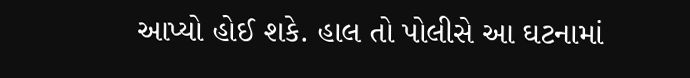આપ્યો હોઈ શકે. હાલ તો પોલીસે આ ઘટનામાં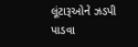લૂંટારૂઓને ઝડપી પાડવા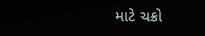માટે ચક્રો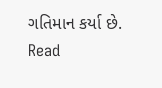ગતિમાન કર્યા છે.
Read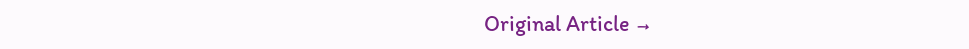Original Article →